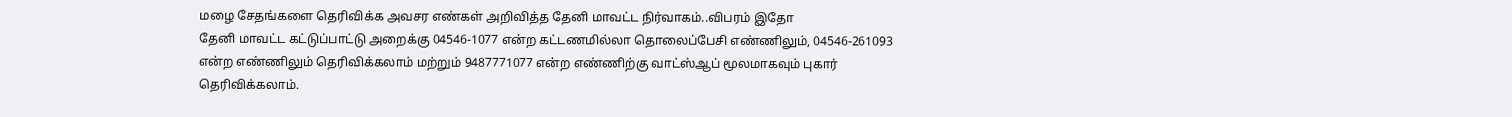மழை சேதங்களை தெரிவிக்க அவசர எண்கள் அறிவித்த தேனி மாவட்ட நிர்வாகம்..விபரம் இதோ
தேனி மாவட்ட கட்டுப்பாட்டு அறைக்கு 04546-1077 என்ற கட்டணமில்லா தொலைப்பேசி எண்ணிலும், 04546-261093 என்ற எண்ணிலும் தெரிவிக்கலாம் மற்றும் 9487771077 என்ற எண்ணிற்கு வாட்ஸ்ஆப் மூலமாகவும் புகார் தெரிவிக்கலாம்.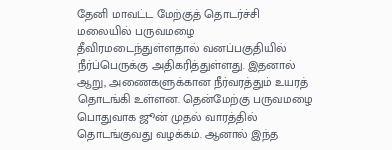தேனி மாவட்ட மேற்குத் தொடர்ச்சி மலையில் பருவமழை தீவிரமடைந்துள்ளதால் வனப்பகுதியில் நீர்ப்பெருக்கு அதிகரித்துள்ளது. இதனால் ஆறு, அணைகளுக்கான நீர்வரத்தும் உயரத் தொடங்கி உள்ளன. தென்மேற்கு பருவமழை பொதுவாக ஜூன் முதல் வாரத்தில் தொடங்குவது வழக்கம். ஆனால் இந்த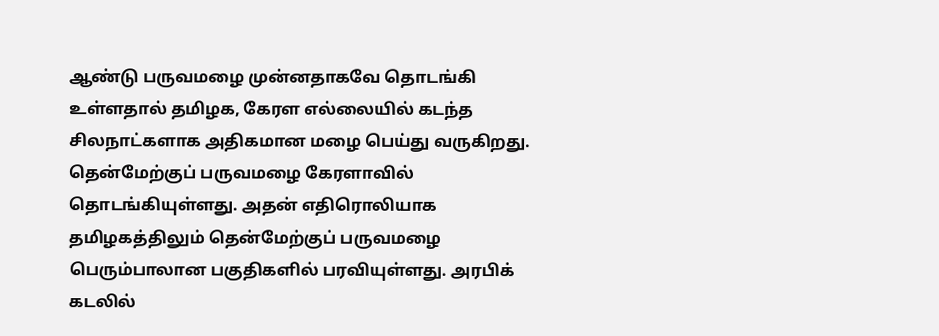ஆண்டு பருவமழை முன்னதாகவே தொடங்கி உள்ளதால் தமிழக, கேரள எல்லையில் கடந்த சிலநாட்களாக அதிகமான மழை பெய்து வருகிறது.
தென்மேற்குப் பருவமழை கேரளாவில் தொடங்கியுள்ளது. அதன் எதிரொலியாக தமிழகத்திலும் தென்மேற்குப் பருவமழை பெரும்பாலான பகுதிகளில் பரவியுள்ளது. அரபிக் கடலில்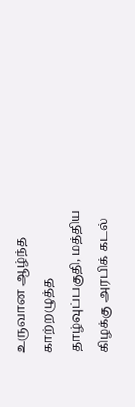உருவான ஆழ்ந்த காற்றழுத்த தாழ்வுப்பகுதி, மத்திய கிழக்கு அரபிக் கடல்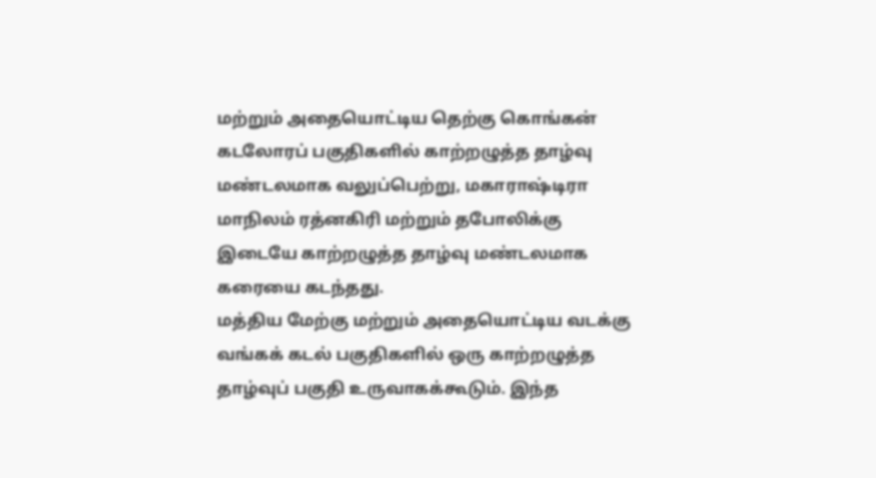மற்றும் அதையொட்டிய தெற்கு கொங்கன் கடலோரப் பகுதிகளில் காற்றழுத்த தாழ்வு மண்டலமாக வலுப்பெற்று, மகாராஷ்டிரா மாநிலம் ரத்னகிரி மற்றும் தபோலிக்கு இடையே காற்றழுத்த தாழ்வு மண்டலமாக கரையை கடந்தது.
மத்திய மேற்கு மற்றும் அதையொட்டிய வடக்கு வங்கக் கடல் பகுதிகளில் ஒரு காற்றழுத்த தாழ்வுப் பகுதி உருவாகக்கூடும். இந்த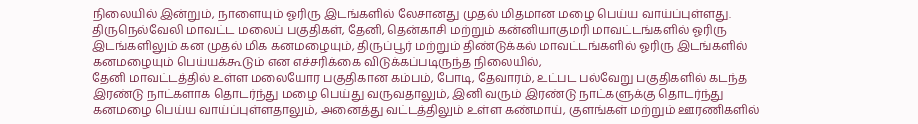நிலையில் இன்றும், நாளையும் ஓரிரு இடங்களில் லேசானது முதல் மிதமான மழை பெய்ய வாய்ப்புள்ளது. திருநெல்வேலி மாவட்ட மலைப் பகுதிகள், தேனி, தென்காசி மற்றும் கன்னியாகுமரி மாவட்டங்களில் ஓரிரு இடங்களிலும் கன முதல் மிக கனமழையும், திருப்பூர் மற்றும் திண்டுக்கல் மாவட்டங்களில் ஓரிரு இடங்களில் கனமழையும் பெய்யக்கூடும் என எச்சரிக்கை விடுக்கப்படிருந்த நிலையில்,
தேனி மாவட்டத்தில் உள்ள மலையோர பகுதிகான கம்பம், போடி, தேவாரம், உட்பட பல்வேறு பகுதிகளில் கடந்த இரண்டு நாட்களாக தொடர்ந்து மழை பெய்து வருவதாலும், இனி வரும் இரண்டு நாட்களுக்கு தொடர்ந்து கனமழை பெய்ய வாய்ப்புள்ளதாலும், அனைத்து வட்டத்திலும் உள்ள கண்மாய், குளங்கள் மற்றும் ஊரணிகளில்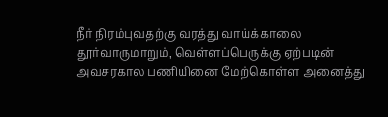நீர் நிரம்புவதற்கு வரத்து வாய்க்காலை தூர்வாருமாறும், வெள்ளப்பெருக்கு ஏற்படின் அவசரகால பணியினை மேற்கொள்ள அனைத்து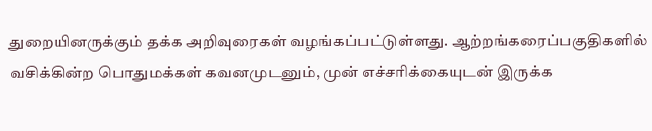துறையினருக்கும் தக்க அறிவுரைகள் வழங்கப்பட்டுள்ளது. ஆற்றங்கரைப்பகுதிகளில் வசிக்கின்ற பொதுமக்கள் கவனமுடனும், முன் எச்சரிக்கையுடன் இருக்க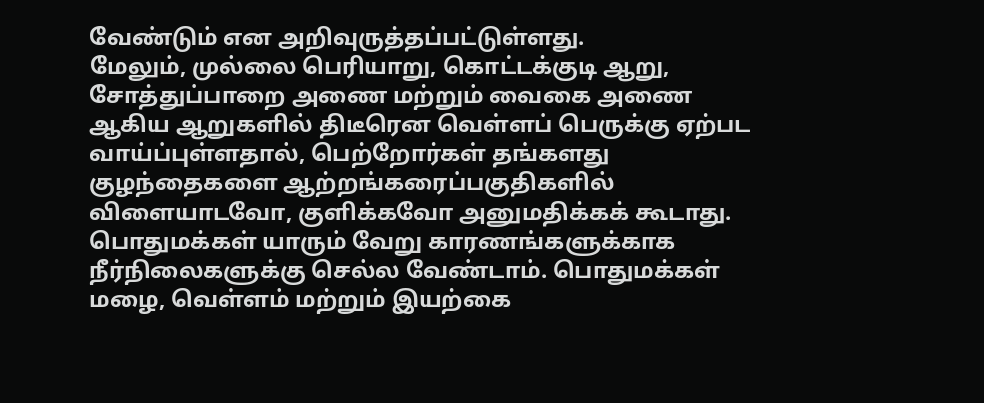வேண்டும் என அறிவுருத்தப்பட்டுள்ளது.
மேலும், முல்லை பெரியாறு, கொட்டக்குடி ஆறு, சோத்துப்பாறை அணை மற்றும் வைகை அணை ஆகிய ஆறுகளில் திடீரென வெள்ளப் பெருக்கு ஏற்பட வாய்ப்புள்ளதால், பெற்றோர்கள் தங்களது குழந்தைகளை ஆற்றங்கரைப்பகுதிகளில் விளையாடவோ, குளிக்கவோ அனுமதிக்கக் கூடாது. பொதுமக்கள் யாரும் வேறு காரணங்களுக்காக நீர்நிலைகளுக்கு செல்ல வேண்டாம். பொதுமக்கள் மழை, வெள்ளம் மற்றும் இயற்கை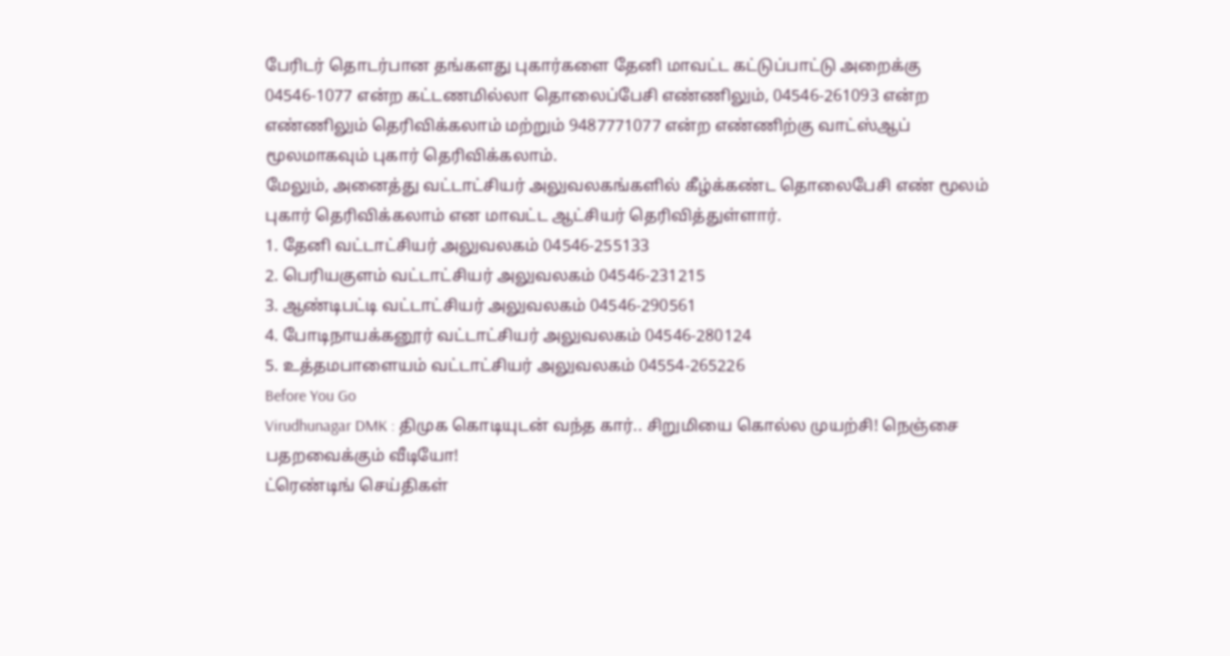பேரிடர் தொடர்பான தங்களது புகார்களை தேனி மாவட்ட கட்டுப்பாட்டு அறைக்கு 04546-1077 என்ற கட்டணமில்லா தொலைப்பேசி எண்ணிலும், 04546-261093 என்ற எண்ணிலும் தெரிவிக்கலாம் மற்றும் 9487771077 என்ற எண்ணிற்கு வாட்ஸ்ஆப் மூலமாகவும் புகார் தெரிவிக்கலாம்.
மேலும், அனைத்து வட்டாட்சியர் அலுவலகங்களில் கீழ்க்கண்ட தொலைபேசி எண் மூலம் புகார் தெரிவிக்கலாம் என மாவட்ட ஆட்சியர் தெரிவித்துள்ளார்.
1. தேனி வட்டாட்சியர் அலுவலகம் 04546-255133
2. பெரியகுளம் வட்டாட்சியர் அலுவலகம் 04546-231215
3. ஆண்டிபட்டி வட்டாட்சியர் அலுவலகம் 04546-290561
4. போடிநாயக்கனூர் வட்டாட்சியர் அலுவலகம் 04546-280124
5. உத்தமபாளையம் வட்டாட்சியர் அலுவலகம் 04554-265226
Before You Go
Virudhunagar DMK : திமுக கொடியுடன் வந்த கார்.. சிறுமியை கொல்ல முயற்சி! நெஞ்சை பதறவைக்கும் வீடியோ!
ட்ரெண்டிங் செய்திகள்